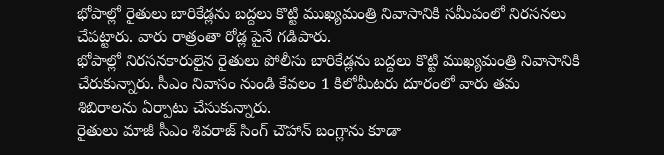భోపాల్లో రైతులు బారికేడ్లను బద్దలు కొట్టి ముఖ్యమంత్రి నివాసానికి సమీపంలో నిరసనలు చేపట్టారు. వారు రాత్రంతా రోడ్ల పైనే గడిపారు.
భోపాల్లో నిరసనకారులైన రైతులు పోలీసు బారికేడ్లను బద్దలు కొట్టి ముఖ్యమంత్రి నివాసానికి చేరుకున్నారు. సీఎం నివాసం నుండి కేవలం 1 కిలోమీటరు దూరంలో వారు తమ శిబిరాలను ఏర్పాటు చేసుకున్నారు.
రైతులు మాజీ సీఎం శివరాజ్ సింగ్ చౌహాన్ బంగ్లాను కూడా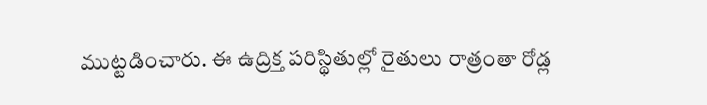ముట్టడించారు. ఈ ఉద్రిక్త పరిస్థితుల్లో రైతులు రాత్రంతా రోడ్ల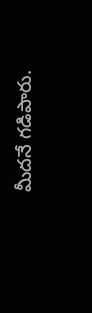మీదనే గడిపారు.